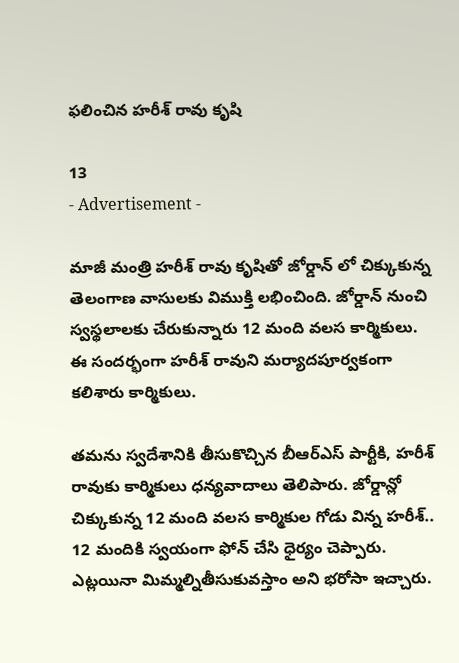ఫలించిన హరీశ్ రావు కృషి

13
- Advertisement -

మాజీ మంత్రి హరీశ్ రావు కృషితో జోర్డాన్ లో చిక్కుకున్న తెలంగాణ వాసులకు విముక్తి లభించింది. జోర్డాన్ నుంచి స్వస్థలాలకు చేరుకున్నారు 12 మంది వలస కార్మికులు. ఈ సందర్భంగా హరీశ్ రావుని మర్యాదపూర్వకంగా కలిశారు కార్మికులు.

తమను స్వదేశానికి తీసుకొచ్చిన బీఆర్ఎస్ పార్టీకి, హరీశ్ రావుకు కార్మికులు ధన్యవాదాలు తెలిపారు. జోర్డాన్లో చిక్కుకున్న 12 మంది వలస కార్మికుల గోడు విన్న హరీశ్‌.. 12 మందికి స్వయంగా ఫోన్ చేసి ధైర్యం చెప్పారు. ఎట్లయినా మిమ్మల్నితీసుకువస్తాం అని భరోసా ఇచ్చారు.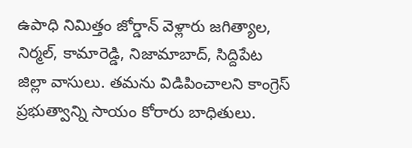ఉపాధి నిమిత్తం జోర్డాన్ వెళ్లారు జగిత్యాల, నిర్మల్, కామారెడ్డి, నిజామాబాద్, సిద్దిపేట జిల్లా వాసులు. తమను విడిపించాలని కాంగ్రెస్ ప్రభుత్వాన్ని సాయం కోరారు బాధితులు.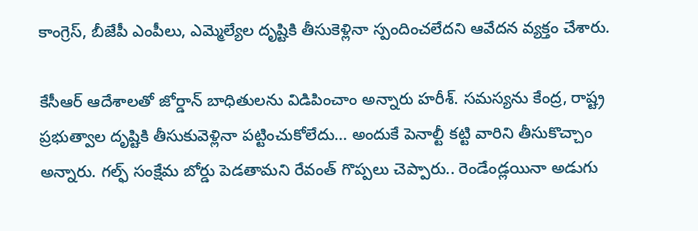కాంగ్రెస్, బీజేపీ ఎంపీలు, ఎమ్మెల్యేల దృష్టికి తీసుకెళ్లినా స్పందించలేదని ఆవేదన వ్యక్తం చేశారు.

కేసీఆర్ ఆదేశాలతో జోర్డాన్ బాధితులను విడిపించాం అన్నారు హరీశ్‌. సమస్యను కేంద్ర, రాష్ట్ర ప్రభుత్వాల దృష్టికి తీసుకువెళ్లినా పట్టించుకోలేదు… అందుకే పెనాల్టీ కట్టి వారిని తీసుకొచ్చాం అన్నారు. గల్ఫ్ సంక్షేమ బోర్డు పెడతామని రేవంత్ గొప్పలు చెప్పారు.. రెండేండ్లయినా అడుగు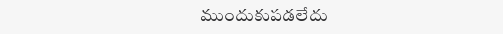ముందుకుపడలేదు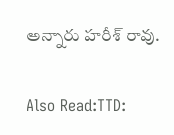అన్నారు హరీశ్ రావు.

Also Read:TTD: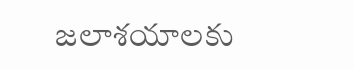జలాశయాలకు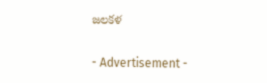జలకళ

- Advertisement -